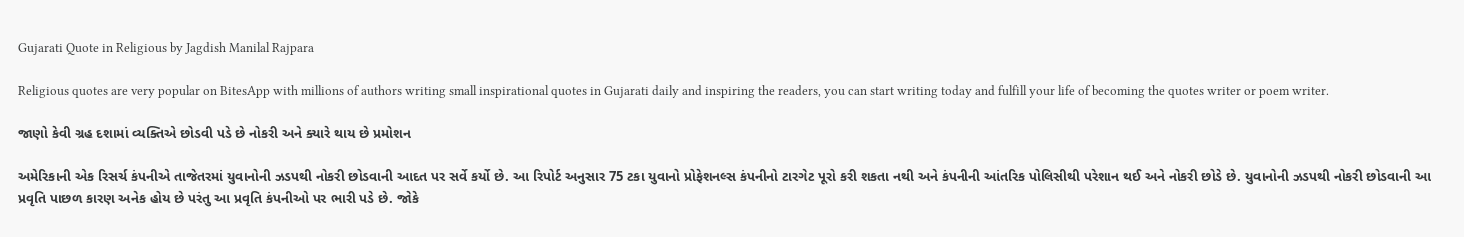Gujarati Quote in Religious by Jagdish Manilal Rajpara

Religious quotes are very popular on BitesApp with millions of authors writing small inspirational quotes in Gujarati daily and inspiring the readers, you can start writing today and fulfill your life of becoming the quotes writer or poem writer.

જાણો કેવી ગ્રહ દશામાં વ્યક્તિએ છોડવી પડે છે નોકરી અને ક્યારે થાય છે પ્રમોશન

અમેરિકાની એક રિસર્ચ કંપનીએ તાજેતરમાં યુવાનોની ઝડપથી નોકરી છોડવાની આદત પર સર્વે કર્યો છે. આ રિપોર્ટ અનુસાર 75 ટકા યુવાનો પ્રોફેશનલ્સ કંપનીનો ટારગેટ પૂરો કરી શકતા નથી અને કંપનીની આંતરિક પોલિસીથી પરેશાન થઈ અને નોકરી છોડે છે. યુવાનોની ઝડપથી નોકરી છોડવાની આ પ્રવૃતિ પાછળ કારણ અનેક હોય છે પરંતુ આ પ્રવૃતિ કંપનીઓ પર ભારી પડે છે. જોકે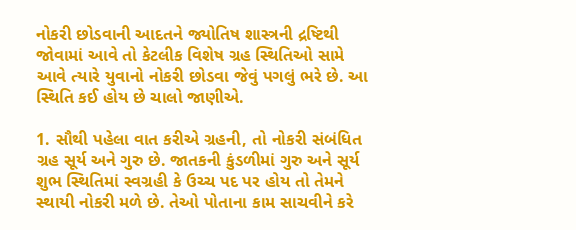નોકરી છોડવાની આદતને જ્યોતિષ શાસ્ત્રની દ્રષ્ટિથી જોવામાં આવે તો કેટલીક વિશેષ ગ્રહ સ્થિતિઓ સામે આવે ત્યારે યુવાનો નોકરી છોડવા જેવું પગલું ભરે છે. આ સ્થિતિ કઈ હોય છે ચાલો જાણીએ.

1. સૌથી પહેલા વાત કરીએ ગ્રહની, તો નોકરી સંબંધિત ગ્રહ સૂર્ય અને ગુરુ છે. જાતકની કુંડળીમાં ગુરુ અને સૂર્ય શુભ સ્થિતિમાં સ્વગ્રહી કે ઉચ્ચ પદ પર હોય તો તેમને સ્થાયી નોકરી મળે છે. તેઓ પોતાના કામ સાચવીને કરે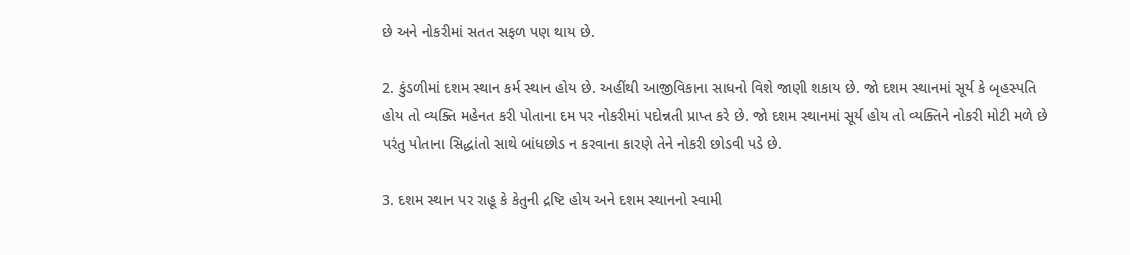છે અને નોકરીમાં સતત સફળ પણ થાય છે.

2. કુંડળીમાં દશમ સ્થાન કર્મ સ્થાન હોય છે. અહીંથી આજીવિકાના સાધનો વિશે જાણી શકાય છે. જો દશમ સ્થાનમાં સૂર્ય કે બૃહસ્પતિ હોય તો વ્યક્તિ મહેનત કરી પોતાના દમ પર નોકરીમાં પદોન્નતી પ્રાપ્ત કરે છે. જો દશમ સ્થાનમાં સૂર્ય હોય તો વ્યક્તિને નોકરી મોટી મળે છે પરંતુ પોતાના સિદ્ધાંતો સાથે બાંધછોડ ન કરવાના કારણે તેને નોકરી છોડવી પડે છે.

3. દશમ સ્થાન પર રાહૂ કે કેતુની દ્રષ્ટિ હોય અને દશમ સ્થાનનો સ્વામી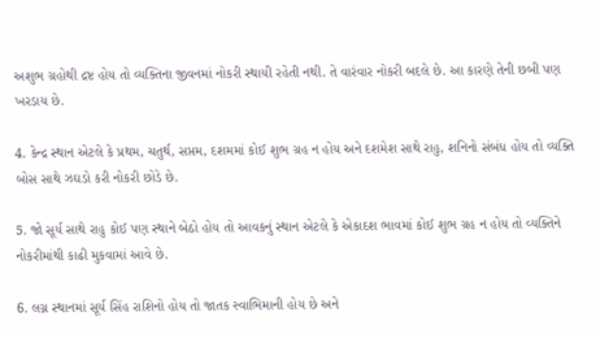અશુભ ગ્રહોથી દ્રષ્ટ હોય તો વ્યક્તિના જીવનમાં નોકરી સ્થાયી રહેતી નથી. તે વારંવાર નોકરી બદલે છે. આ કારણે તેની છબી પણ ખરડાય છે.

4. કેન્દ્ર સ્થાન એટલે કે પ્રથમ, ચતુર્થ, સપ્તમ, દશમમાં કોઈ શુભ ગ્રહ ન હોય અને દશમેશ સાથે રાહુ, શનિનો સંબંધ હોય તો વ્યક્તિ બોસ સાથે ઝઘડો કરી નોકરી છોડે છે.

5. જો સૂર્ય સાથે રાહુ કોઈ પણ સ્થાને બેઠો હોય તો આવકનું સ્થાન એટલે કે એકાદશ ભાવમાં કોઈ શુભ ગ્રહ ન હોય તો વ્યક્તિને નોકરીમાંથી કાઢી મુકવામાં આવે છે.

6. લગ્ન સ્થાનમાં સૂર્ય સિંહ રાશિનો હોય તો જાતક સ્વાભિમાની હોય છે અને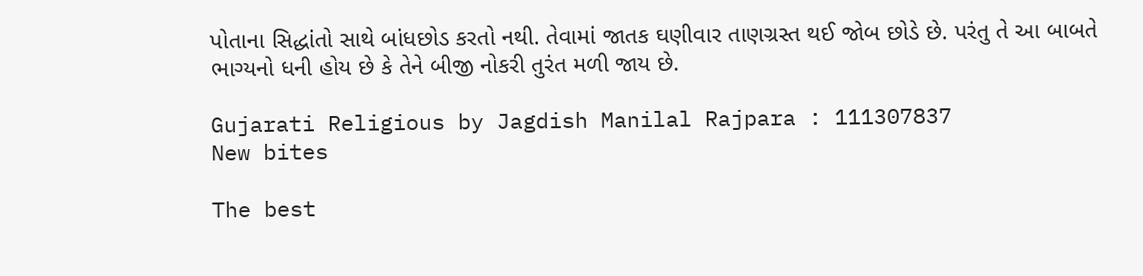પોતાના સિદ્ધાંતો સાથે બાંધછોડ કરતો નથી. તેવામાં જાતક ઘણીવાર તાણગ્રસ્ત થઈ જોબ છોડે છે. પરંતુ તે આ બાબતે ભાગ્યનો ધની હોય છે કે તેને બીજી નોકરી તુરંત મળી જાય છે.

Gujarati Religious by Jagdish Manilal Rajpara : 111307837
New bites

The best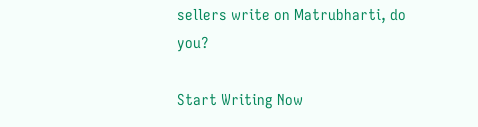sellers write on Matrubharti, do you?

Start Writing Now